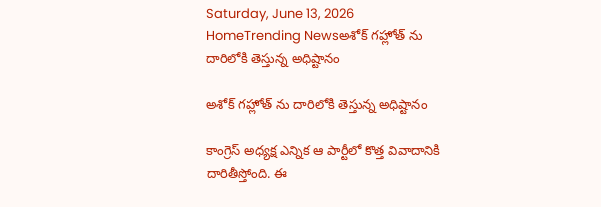Saturday, June 13, 2026
HomeTrending Newsఅశోక్ గహ్లోత్ ను దారిలోకి తెస్తున్న అధిష్టానం

అశోక్ గహ్లోత్ ను దారిలోకి తెస్తున్న అధిష్టానం

కాంగ్రెస్ అధ్యక్ష ఎన్నిక ఆ పార్టీలో కొత్త వివాదానికి దారితీస్తోంది. ఈ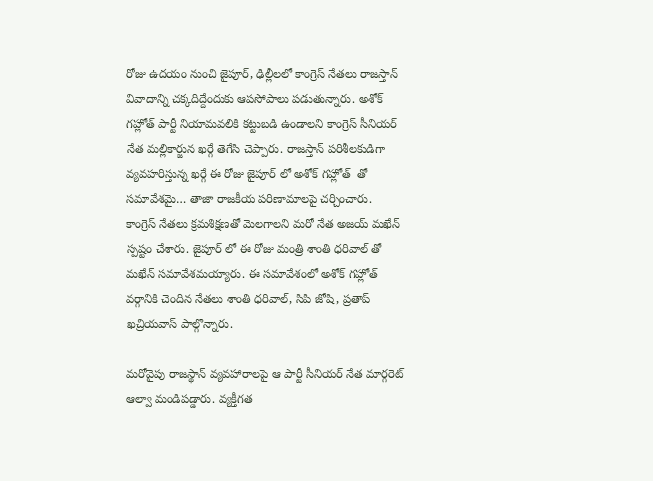రోజు ఉదయం నుంచి జైపూర్, ఢిల్లీలలో కాంగ్రెస్ నేతలు రాజస్తాన్ వివాదాన్ని చక్కదిద్దేందుకు ఆపసోపాలు పడుతున్నారు. అశోక్ గహ్లోత్ పార్టీ నియామవలికి కట్టుబడి ఉండాలని కాంగ్రెస్ సీనియర్ నేత మల్లికార్జున ఖర్గే తెగేసి చెప్పారు. రాజస్తాన్ పరిశీలకుడిగా వ్యవహరిస్తున్న ఖర్గే ఈ రోజు జైపూర్ లో అశోక్ గహ్లోత్  తో సమావేశమై… తాజా రాజకీయ పరిణామాలపై చర్చించారు. కాంగ్రెస్ నేతలు క్రమశిక్షణతో మెలగాలని మరో నేత అజయ్ మఖేన్ స్పష్టం చేశారు. జైపూర్ లో ఈ రోజు మంత్రి శాంతి ధరివాల్ తో మఖేన్ సమావేశమయ్యారు. ఈ సమావేశంలో అశోక్ గహ్లోత్ వర్గానికి చెందిన నేతలు శాంతి ధరివాల్, సిపి జోషి, ప్రతాప్ ఖచ్రియవాస్ పాల్గొన్నారు.

మరోవైపు రాజస్థాన్ వ్యవహారాలపై ఆ పార్టీ సీనియర్ నేత మార్గరెట్ ఆల్వా మండిపడ్డారు. వ్యక్తీగత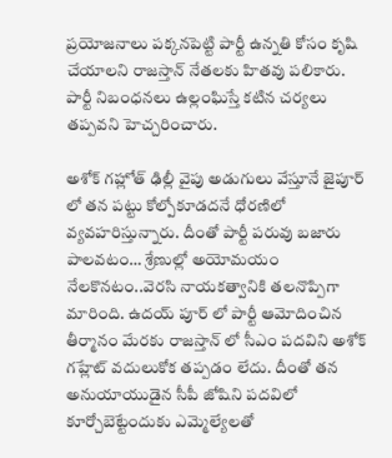ప్రయోజనాలు పక్కనపెట్టి పార్టీ ఉన్నతి కోసం కృషి చేయాలని రాజస్తాన్ నేతలకు హితవు పలికారు. పార్టీ నిబంధనలు ఉల్లంఘిస్తే కటిన చర్యలు తప్పవని హెచ్చరించారు.

అశోక్ గహ్లోత్ ఢిల్లీ వైపు అడుగులు వేస్తూనే జైపూర్ లో తన పట్టు కోల్పోకూడదనే ధోరణిలో వ్యవహరిస్తున్నారు. దీంతో పార్టీ పరువు బజారు పాలవటం… శ్రేణుల్లో అయోమయం నేలకొనటం..వెరసి నాయకత్వానికి తలనొప్పిగా మారింది. ఉదయ్ పూర్ లో పార్టీ ఆమోదించిన తీర్మానం మేరకు రాజస్తాన్ లో సీఎం పదవిని అశోక్ గహ్లేట్ వదులుకోక తప్పడం లేదు. దీంతో తన అనుయాయుడైన సీపీ జోషిని పదవిలో కూర్చోబెట్టేందుకు ఎమ్మెల్యేలతో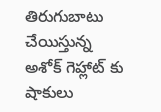తిరుగుబాటు చేయిస్తున్న అశోక్ గెహ్లాట్ కు షాకులు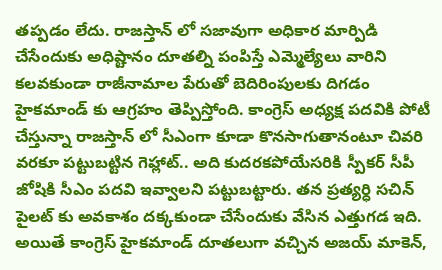తప్పడం లేదు. రాజస్తాన్ లో సజావుగా అధికార మార్పిడి చేసేందుకు అధిష్టానం దూతల్ని పంపిస్తే ఎమ్మెల్యేలు వారిని కలవకుండా రాజీనామాల పేరుతో బెదిరింపులకు దిగడం హైకమాండ్ కు ఆగ్రహం తెప్పిస్తోంది. కాంగ్రెస్ అధ్యక్ష పదవికి పోటీ చేస్తున్నా రాజస్తాన్ లో సీఎంగా కూడా కొనసాగుతానంటూ చివరి వరకూ పట్టుబట్టిన గెహ్లాట్.. అది కుదరకపోయేసరికి స్పీకర్ సీపీ జోషికి సీఎం పదవి ఇవ్వాలని పట్టుబట్టారు. తన ప్రత్యర్ధి సచిన్ పైలట్ కు అవకాశం దక్కకుండా చేసేందుకు వేసిన ఎత్తుగడ ఇది. అయితే కాంగ్రెస్ హైకమాండ్ దూతలుగా వచ్చిన అజయ్ మాకెన్,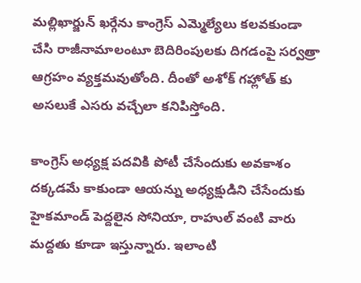మల్లిఖార్జున్ ఖర్గేను కాంగ్రెస్ ఎమ్మెల్యేలు కలవకుండా చేసి రాజీనామాలంటూ బెదిరింపులకు దిగడంపై సర్వత్రా ఆగ్రహం వ్యక్తమవుతోంది. దీంతో అశోక్ గహ్లోత్ కు అసలుకే ఎసరు వచ్చేలా కనిపిస్తోంది.

కాంగ్రెస్ అధ్యక్ష పదవికి పోటీ చేసేందుకు అవకాశం దక్కడమే కాకుండా ఆయన్ను అధ్యక్షుడిని చేసేందుకు హైకమాండ్ పెద్దలైన సోనియా, రాహుల్ వంటి వారు మద్దతు కూడా ఇస్తున్నారు. ఇలాంటి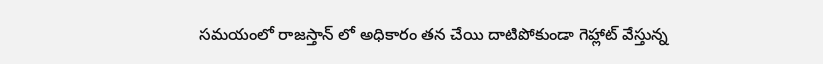సమయంలో రాజస్తాన్ లో అధికారం తన చేయి దాటిపోకుండా గెహ్లాట్ వేస్తున్న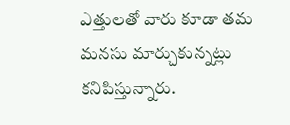ఎత్తులతో వారు కూడా తమ మనసు మార్చుకున్నట్లు కనిపిస్తున్నారు.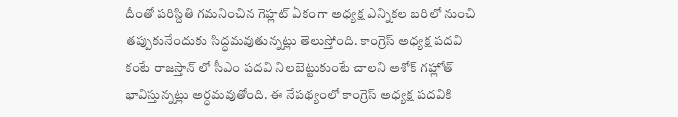దీంతో పరిస్దితి గమనించిన గెహ్లట్ ఏకంగా అధ్యక్ష ఎన్నికల బరిలో నుంచి తప్పుకునేందుకు సిద్ధమవుతున్నట్లు తెలుస్తోంది. కాంగ్రెస్ అధ్యక్ష పదవి కంటే రాజస్తాన్ లో సీఎం పదవి నిలబెట్టుకుంటే చాలని అశోక్ గహ్లోత్ భావిస్తున్నట్లు అర్ధమవుతోంది. ఈ నేపథ్యంలో కాంగ్రెస్ అధ్యక్ష పదవికి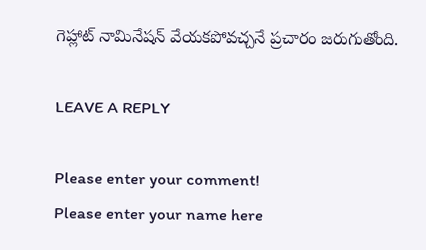గెహ్లాట్ నామినేషన్ వేయకపోవచ్చనే ప్రచారం జరుగుతోంది.

LEAVE A REPLY

Please enter your comment!
Please enter your name here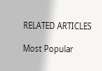RELATED ARTICLES

Most Popular